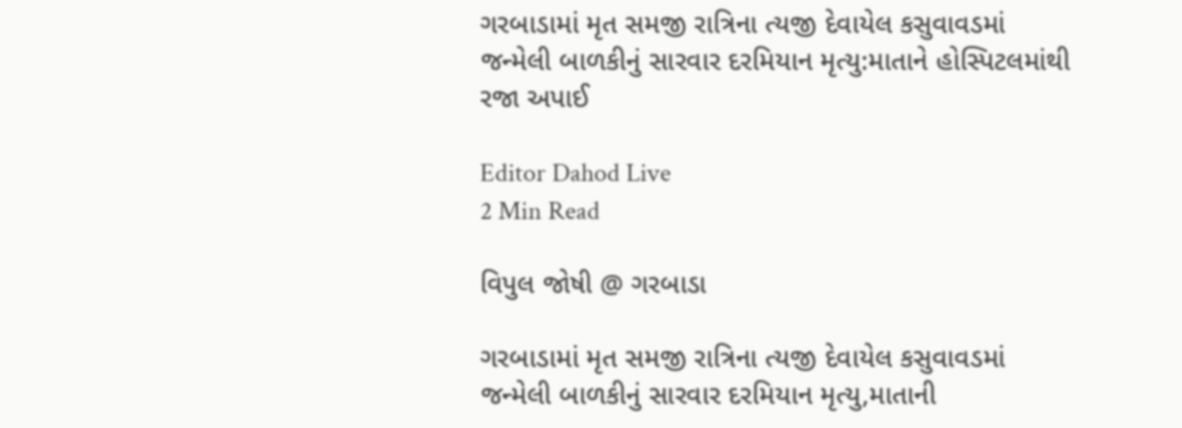ગરબાડામાં મૃત સમજી રાત્રિના ત્યજી દેવાયેલ કસુવાવડમાં જન્મેલી બાળકીનું સારવાર દરમિયાન મૃત્યુ:માતાને હોસ્પિટલમાંથી રજા અપાઈ

Editor Dahod Live
2 Min Read

વિપુલ જોષી @ ગરબાડા

ગરબાડામાં મૃત સમજી રાત્રિના ત્યજી દેવાયેલ કસુવાવડમાં જન્મેલી બાળકીનું સારવાર દરમિયાન મૃત્યુ,માતાની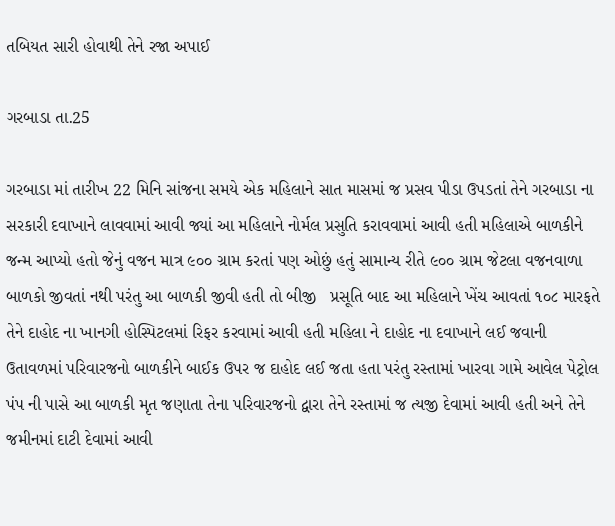તબિયત સારી હોવાથી તેને રજા અપાઈ

ગરબાડા તા.25

ગરબાડા માં તારીખ 22 મિનિ સાંજના સમયે એક મહિલાને સાત માસમાં જ પ્રસવ પીડા ઉપડતાં તેને ગરબાડા ના સરકારી દવાખાને લાવવામાં આવી જ્યાં આ મહિલાને નોર્મલ પ્રસુતિ કરાવવામાં આવી હતી મહિલાએ બાળકીને જન્મ આપ્યો હતો જેનું વજન માત્ર ૯૦૦ ગ્રામ કરતાં પણ ઓછું હતું સામાન્ય રીતે ૯૦૦ ગ્રામ જેટલા વજનવાળા બાળકો જીવતાં નથી પરંતુ આ બાળકી જીવી હતી તો બીજી   પ્રસૂતિ બાદ આ મહિલાને ખેંચ આવતાં ૧૦૮ મારફતે તેને દાહોદ ના ખાનગી હોસ્પિટલમાં રિફર કરવામાં આવી હતી મહિલા ને દાહોદ ના દવાખાને લઈ જવાની ઉતાવળમાં પરિવારજનો બાળકીને બાઈક ઉપર જ દાહોદ લઈ જતા હતા પરંતુ રસ્તામાં ખારવા ગામે આવેલ પેટ્રોલ પંપ ની પાસે આ બાળકી મૃત જણાતા તેના પરિવારજનો દ્વારા તેને રસ્તામાં જ ત્યજી દેવામાં આવી હતી અને તેને જમીનમાં દાટી દેવામાં આવી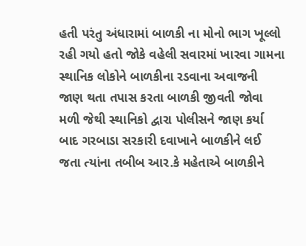હતી પરંતુ અંધારામાં બાળકી ના મોનો ભાગ ખૂલ્લો રહી ગયો હતો જોકે વહેલી સવારમાં ખારવા ગામના સ્થાનિક લોકોને બાળકીના રડવાના અવાજની જાણ થતા તપાસ કરતા બાળકી જીવતી જોવા મળી જેથી સ્થાનિકો દ્વારા પોલીસને જાણ કર્યા બાદ ગરબાડા સરકારી દવાખાને બાળકીને લઈ જતા ત્યાંના તબીબ આર.કે મહેતાએ બાળકીને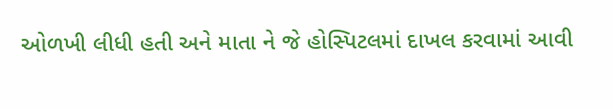ઓળખી લીધી હતી અને માતા ને જે હોસ્પિટલમાં દાખલ કરવામાં આવી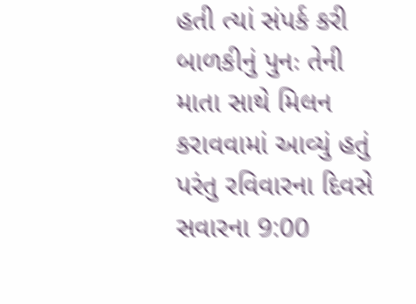હતી ત્યાં સંપર્ક કરી બાળકીનું પુનઃ તેની માતા સાથે મિલન કરાવવામાં આવ્યું હતું પરંતુ રવિવારના દિવસે સવારના 9:00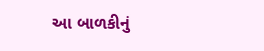આ બાળકીનું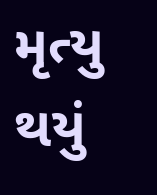મૃત્યુ થયું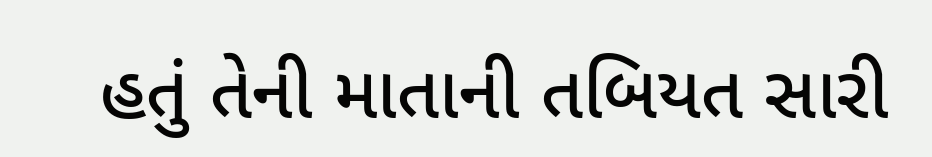હતું તેની માતાની તબિયત સારી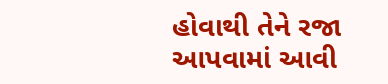હોવાથી તેને રજા આપવામાં આવી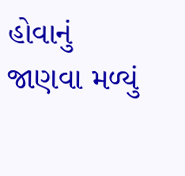હોવાનું જાણવા મળ્યું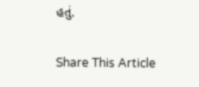હતું.

Share This Article